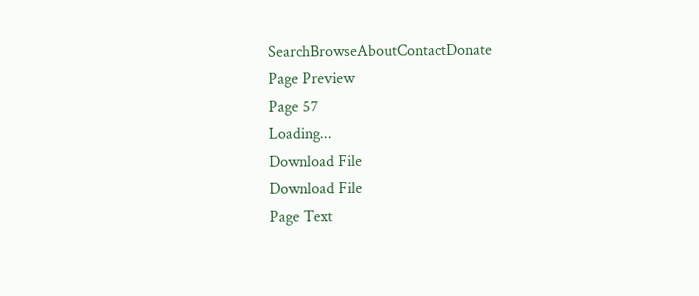SearchBrowseAboutContactDonate
Page Preview
Page 57
Loading...
Download File
Download File
Page Text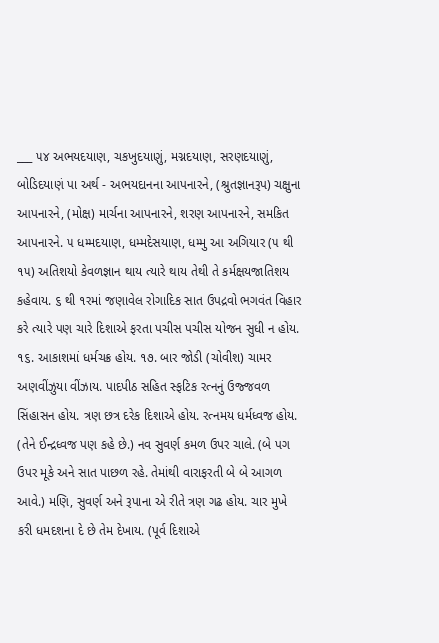___ ૫૪ અભયદયાણ, ચકખુદયાણું, મગ્નદયાણ, સરણદયાણું, બોડિદયાણં પા અર્થ - અભયદાનના આપનારને, (શ્રુતજ્ઞાનરૂપ) ચક્ષુના આપનારને, (મોક્ષ) માર્ચના આપનારને, શરણ આપનારને, સમકિત આપનારને. ૫ ધમ્મદયાણ, ધમ્મદેસયાણ, ધમ્મુ આ અગિયાર (૫ થી ૧૫) અતિશયો કેવળજ્ઞાન થાય ત્યારે થાય તેથી તે કર્મક્ષયજાતિશય કહેવાય. ૬ થી ૧રમાં જણાવેલ રોગાદિક સાત ઉપદ્રવો ભગવંત વિહાર કરે ત્યારે પણ ચારે દિશાએ ફરતા પચીસ પચીસ યોજન સુધી ન હોય. ૧૬. આકાશમાં ધર્મચક્ર હોય. ૧૭. બાર જોડી (ચોવીશ) ચામર અણવીંઝુયા વીંઝાય. પાદપીઠ સહિત સ્ફટિક રત્નનું ઉજ્જવળ સિંહાસન હોય. ત્રણ છત્ર દરેક દિશાએ હોય. રત્નમય ધર્મધ્વજ હોય. (તેને ઈન્દ્રધ્વજ પણ કહે છે.) નવ સુવર્ણ કમળ ઉપર ચાલે. (બે પગ ઉપર મૂકે અને સાત પાછળ રહે. તેમાંથી વારાફરતી બે બે આગળ આવે.) મણિ, સુવર્ણ અને રૂપાના એ રીતે ત્રણ ગઢ હોય. ચાર મુખે કરી ધમદશના દે છે તેમ દેખાય. (પૂર્વ દિશાએ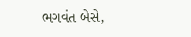ભગવંત બેસે,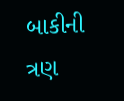બાકીની ત્રણ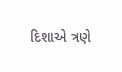દિશાએ ત્રણે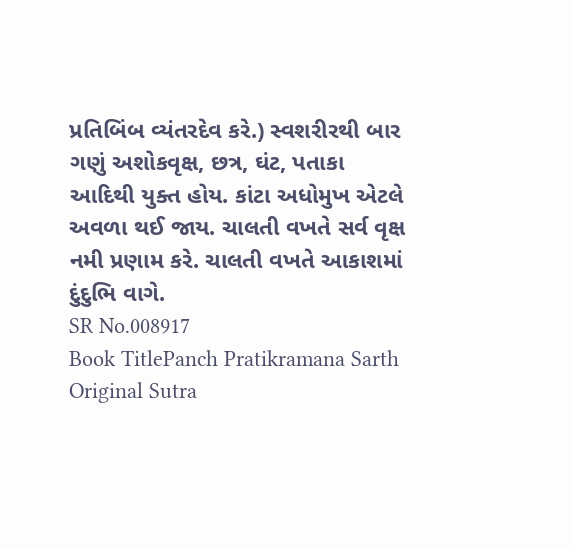પ્રતિબિંબ વ્યંતરદેવ કરે.) સ્વશરીરથી બાર ગણું અશોકવૃક્ષ, છત્ર, ઘંટ, પતાકા આદિથી યુક્ત હોય. કાંટા અધોમુખ એટલે અવળા થઈ જાય. ચાલતી વખતે સર્વ વૃક્ષ નમી પ્રણામ કરે. ચાલતી વખતે આકાશમાં દુંદુભિ વાગે.
SR No.008917
Book TitlePanch Pratikramana Sarth
Original Sutra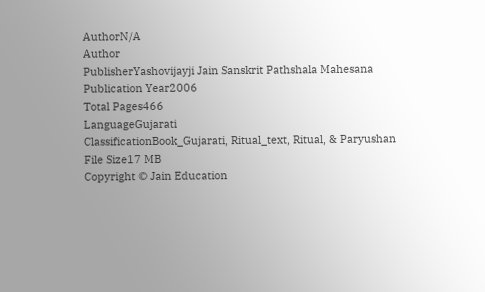AuthorN/A
Author
PublisherYashovijayji Jain Sanskrit Pathshala Mahesana
Publication Year2006
Total Pages466
LanguageGujarati
ClassificationBook_Gujarati, Ritual_text, Ritual, & Paryushan
File Size17 MB
Copyright © Jain Education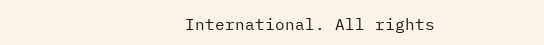International. All rights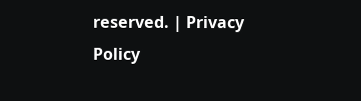reserved. | Privacy Policy